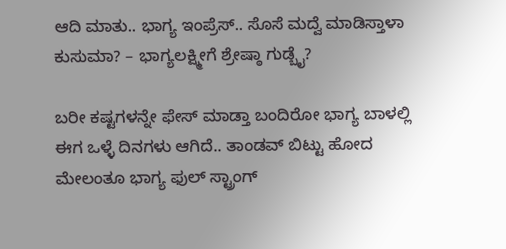ಆದಿ ಮಾತು.. ಭಾಗ್ಯ ಇಂಪ್ರೆಸ್.. ಸೊಸೆ ಮದ್ವೆ ಮಾಡಿಸ್ತಾಳಾ ಕುಸುಮಾ? – ಭಾಗ್ಯಲಕ್ಷ್ಮೀಗೆ ಶ್ರೇಷ್ಠಾ ಗುಡ್ಬೈ?

ಬರೀ ಕಷ್ಟಗಳನ್ನೇ ಫೇಸ್ ಮಾಡ್ತಾ ಬಂದಿರೋ ಭಾಗ್ಯ ಬಾಳಲ್ಲಿ ಈಗ ಒಳ್ಳೆ ದಿನಗಳು ಆಗಿದೆ.. ತಾಂಡವ್ ಬಿಟ್ಟು ಹೋದ ಮೇಲಂತೂ ಭಾಗ್ಯ ಫುಲ್ ಸ್ಟ್ರಾಂಗ್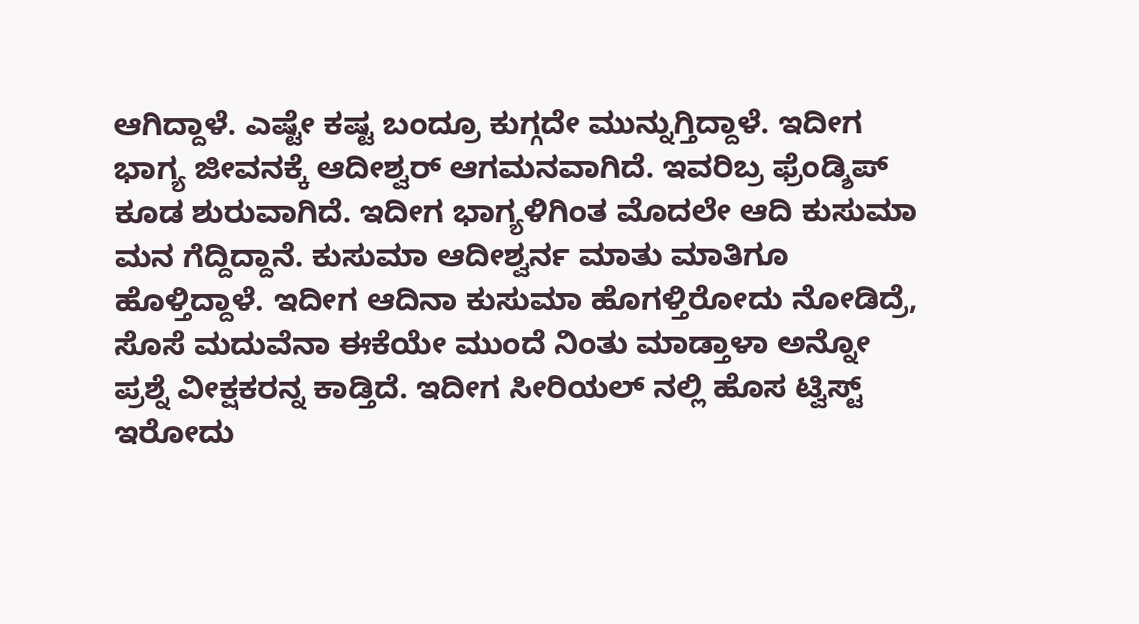ಆಗಿದ್ದಾಳೆ. ಎಷ್ಟೇ ಕಷ್ಟ ಬಂದ್ರೂ ಕುಗ್ಗದೇ ಮುನ್ನುಗ್ತಿದ್ದಾಳೆ. ಇದೀಗ ಭಾಗ್ಯ ಜೀವನಕ್ಕೆ ಆದೀಶ್ವರ್ ಆಗಮನವಾಗಿದೆ. ಇವರಿಬ್ರ ಫ್ರೆಂಡ್ಶಿಪ್ ಕೂಡ ಶುರುವಾಗಿದೆ. ಇದೀಗ ಭಾಗ್ಯಳಿಗಿಂತ ಮೊದಲೇ ಆದಿ ಕುಸುಮಾ ಮನ ಗೆದ್ದಿದ್ದಾನೆ. ಕುಸುಮಾ ಆದೀಶ್ವರ್ನ ಮಾತು ಮಾತಿಗೂ ಹೊಳ್ತಿದ್ದಾಳೆ. ಇದೀಗ ಆದಿನಾ ಕುಸುಮಾ ಹೊಗಳ್ತಿರೋದು ನೋಡಿದ್ರೆ, ಸೊಸೆ ಮದುವೆನಾ ಈಕೆಯೇ ಮುಂದೆ ನಿಂತು ಮಾಡ್ತಾಳಾ ಅನ್ನೋ ಪ್ರಶ್ನೆ ವೀಕ್ಷಕರನ್ನ ಕಾಡ್ತಿದೆ. ಇದೀಗ ಸೀರಿಯಲ್ ನಲ್ಲಿ ಹೊಸ ಟ್ವಿಸ್ಟ್ ಇರೋದು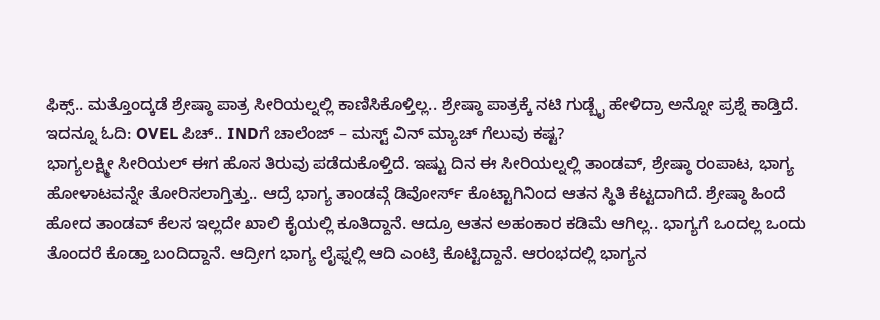ಫಿಕ್ಸ್.. ಮತ್ತೊಂದ್ಕಡೆ ಶ್ರೇಷ್ಠಾ ಪಾತ್ರ ಸೀರಿಯಲ್ನಲ್ಲಿ ಕಾಣಿಸಿಕೊಳ್ತಿಲ್ಲ.. ಶ್ರೇಷ್ಠಾ ಪಾತ್ರಕ್ಕೆ ನಟಿ ಗುಡ್ಬೈ ಹೇಳಿದ್ರಾ ಅನ್ನೋ ಪ್ರಶ್ನೆ ಕಾಡ್ತಿದೆ.
ಇದನ್ನೂ ಓದಿ: OVEL ಪಿಚ್.. INDಗೆ ಚಾಲೆಂಜ್ – ಮಸ್ಟ್ ವಿನ್ ಮ್ಯಾಚ್ ಗೆಲುವು ಕಷ್ಟ?
ಭಾಗ್ಯಲಕ್ಷ್ಮೀ ಸೀರಿಯಲ್ ಈಗ ಹೊಸ ತಿರುವು ಪಡೆದುಕೊಳ್ತಿದೆ. ಇಷ್ಟು ದಿನ ಈ ಸೀರಿಯಲ್ನಲ್ಲಿ ತಾಂಡವ್, ಶ್ರೇಷ್ಠಾ ರಂಪಾಟ, ಭಾಗ್ಯ ಹೋಳಾಟವನ್ನೇ ತೋರಿಸಲಾಗ್ತಿತ್ತು.. ಆದ್ರೆ ಭಾಗ್ಯ ತಾಂಡವ್ಗೆ ಡಿವೋರ್ಸ್ ಕೊಟ್ಟಾಗಿನಿಂದ ಆತನ ಸ್ಥಿತಿ ಕೆಟ್ಟದಾಗಿದೆ. ಶ್ರೇಷ್ಠಾ ಹಿಂದೆ ಹೋದ ತಾಂಡವ್ ಕೆಲಸ ಇಲ್ಲದೇ ಖಾಲಿ ಕೈಯಲ್ಲಿ ಕೂತಿದ್ದಾನೆ. ಆದ್ರೂ ಆತನ ಅಹಂಕಾರ ಕಡಿಮೆ ಆಗಿಲ್ಲ.. ಭಾಗ್ಯಗೆ ಒಂದಲ್ಲ ಒಂದು ತೊಂದರೆ ಕೊಡ್ತಾ ಬಂದಿದ್ದಾನೆ. ಆದ್ರೀಗ ಭಾಗ್ಯ ಲೈಫ್ನಲ್ಲಿ ಆದಿ ಎಂಟ್ರಿ ಕೊಟ್ಟಿದ್ದಾನೆ. ಆರಂಭದಲ್ಲಿ ಭಾಗ್ಯನ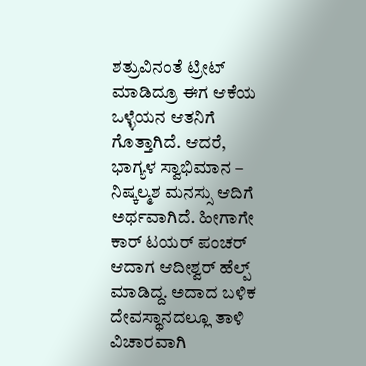ಶತ್ರುವಿನಂತೆ ಟ್ರೀಟ್ ಮಾಡಿದ್ರೂ ಈಗ ಆಕೆಯ ಒಳ್ಳೆಯನ ಆತನಿಗೆ ಗೊತ್ತಾಗಿದೆ. ಆದರೆ, ಭಾಗ್ಯಳ ಸ್ವಾಭಿಮಾನ – ನಿಷ್ಕಲ್ಮಶ ಮನಸ್ಸು ಆದಿಗೆ ಅರ್ಥವಾಗಿದೆ. ಹೀಗಾಗೇ ಕಾರ್ ಟಯರ್ ಪಂಚರ್ ಆದಾಗ ಆದೀಶ್ವರ್ ಹೆಲ್ಪ್ ಮಾಡಿದ್ದ. ಅದಾದ ಬಳಿಕ ದೇವಸ್ಥಾನದಲ್ಲೂ ತಾಳಿ ವಿಚಾರವಾಗಿ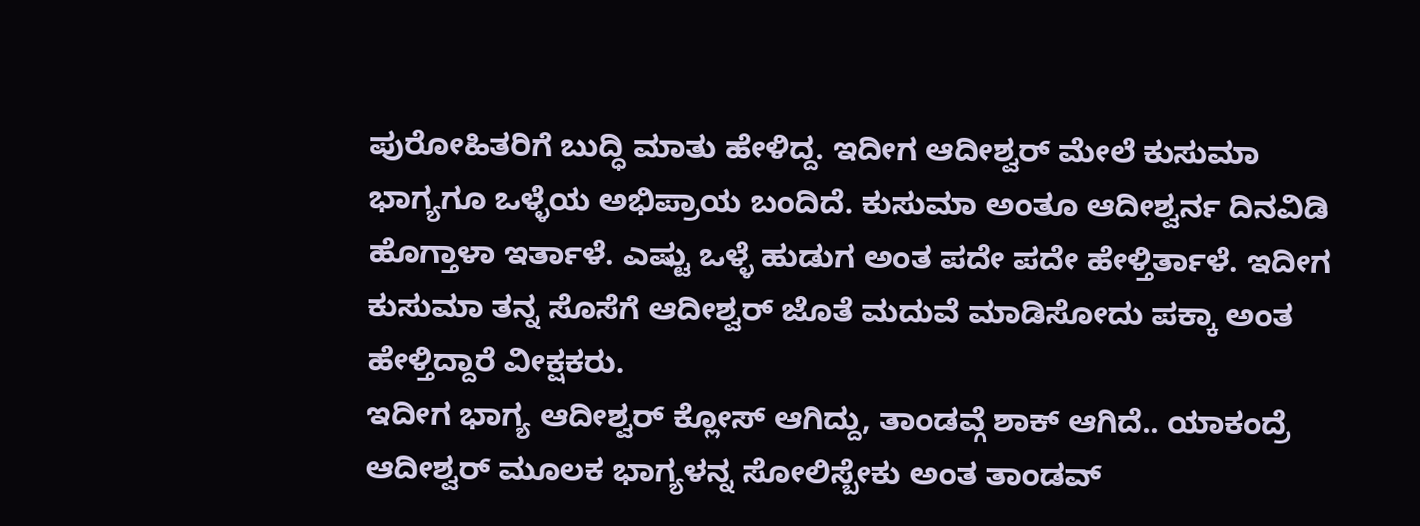ಪುರೋಹಿತರಿಗೆ ಬುದ್ಧಿ ಮಾತು ಹೇಳಿದ್ದ. ಇದೀಗ ಆದೀಶ್ವರ್ ಮೇಲೆ ಕುಸುಮಾ ಭಾಗ್ಯಗೂ ಒಳ್ಳೆಯ ಅಭಿಪ್ರಾಯ ಬಂದಿದೆ. ಕುಸುಮಾ ಅಂತೂ ಆದೀಶ್ವರ್ನ ದಿನವಿಡಿ ಹೊಗ್ತಾಳಾ ಇರ್ತಾಳೆ. ಎಷ್ಟು ಒಳ್ಳೆ ಹುಡುಗ ಅಂತ ಪದೇ ಪದೇ ಹೇಳ್ತಿರ್ತಾಳೆ. ಇದೀಗ ಕುಸುಮಾ ತನ್ನ ಸೊಸೆಗೆ ಆದೀಶ್ವರ್ ಜೊತೆ ಮದುವೆ ಮಾಡಿಸೋದು ಪಕ್ಕಾ ಅಂತ ಹೇಳ್ತಿದ್ದಾರೆ ವೀಕ್ಷಕರು.
ಇದೀಗ ಭಾಗ್ಯ ಆದೀಶ್ವರ್ ಕ್ಲೋಸ್ ಆಗಿದ್ದು, ತಾಂಡವ್ಗೆ ಶಾಕ್ ಆಗಿದೆ.. ಯಾಕಂದ್ರೆ ಆದೀಶ್ವರ್ ಮೂಲಕ ಭಾಗ್ಯಳನ್ನ ಸೋಲಿಸ್ಬೇಕು ಅಂತ ತಾಂಡವ್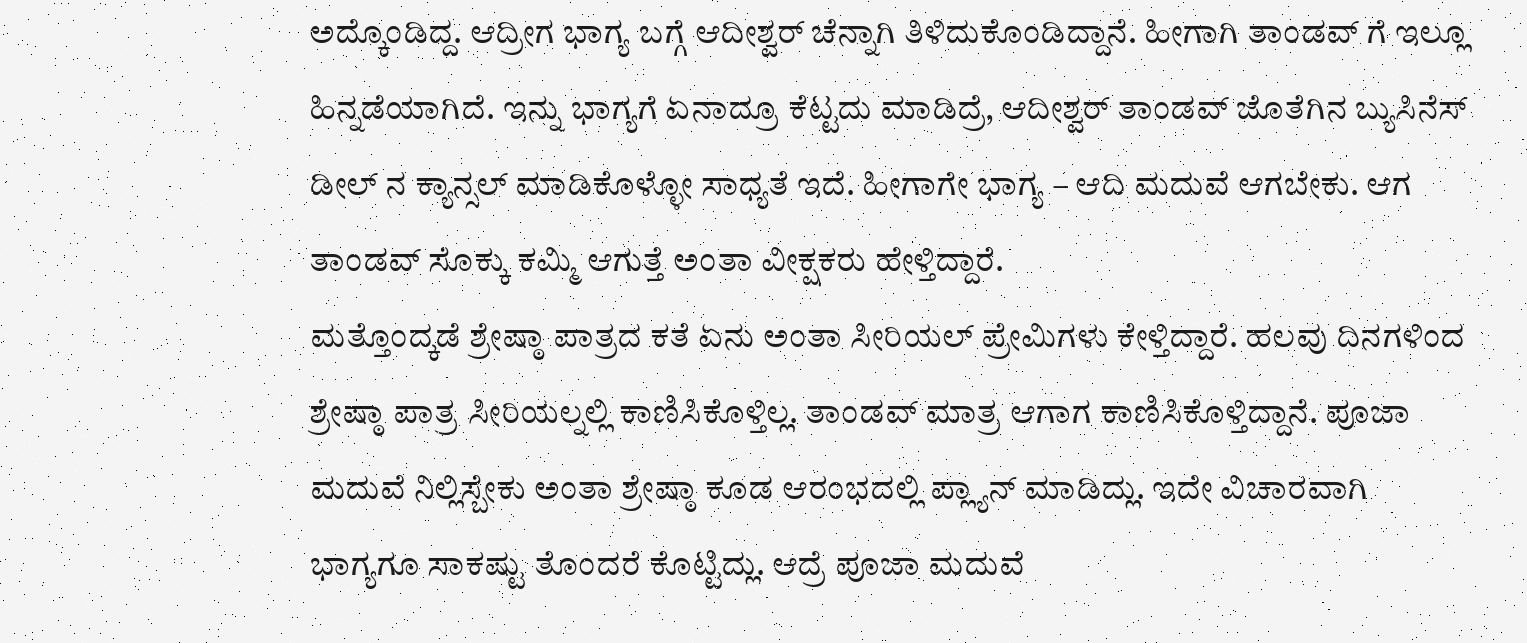ಅದ್ಕೊಂಡಿದ್ದ. ಆದ್ರೀಗ ಭಾಗ್ಯ ಬಗ್ಗೆ ಆದೀಶ್ವರ್ ಚೆನ್ನಾಗಿ ತಿಳಿದುಕೊಂಡಿದ್ದಾನೆ. ಹೀಗಾಗಿ ತಾಂಡವ್ ಗೆ ಇಲ್ಲೂ ಹಿನ್ನಡೆಯಾಗಿದೆ. ಇನ್ನು ಭಾಗ್ಯಗೆ ಏನಾದ್ರೂ ಕೆಟ್ಟದು ಮಾಡಿದ್ರೆ, ಆದೀಶ್ವರ್ ತಾಂಡವ್ ಜೊತೆಗಿನ ಬ್ಯುಸಿನೆಸ್ ಡೀಲ್ ನ ಕ್ಯಾನ್ಸಲ್ ಮಾಡಿಕೊಳ್ಳೋ ಸಾಧ್ಯತೆ ಇದೆ. ಹೀಗಾಗೇ ಭಾಗ್ಯ – ಆದಿ ಮದುವೆ ಆಗಬೇಕು. ಆಗ ತಾಂಡವ್ ಸೊಕ್ಕು ಕಮ್ಮಿ ಆಗುತ್ತೆ ಅಂತಾ ವೀಕ್ಷಕರು ಹೇಳ್ತಿದ್ದಾರೆ.
ಮತ್ತೊಂದ್ಕಡೆ ಶ್ರೇಷ್ಠಾ ಪಾತ್ರದ ಕತೆ ಏನು ಅಂತಾ ಸೀರಿಯಲ್ ಪ್ರೇಮಿಗಳು ಕೇಳ್ತಿದ್ದಾರೆ. ಹಲವು ದಿನಗಳಿಂದ ಶ್ರೇಷ್ಠಾ ಪಾತ್ರ ಸೀರಿಯಲ್ನಲ್ಲಿ ಕಾಣಿಸಿಕೊಳ್ತಿಲ್ಲ. ತಾಂಡವ್ ಮಾತ್ರ ಆಗಾಗ ಕಾಣಿಸಿಕೊಳ್ತಿದ್ದಾನೆ. ಪೂಜಾ ಮದುವೆ ನಿಲ್ಲಿಸ್ಬೇಕು ಅಂತಾ ಶ್ರೇಷ್ಠಾ ಕೂಡ ಆರಂಭದಲ್ಲಿ ಪ್ಲ್ಯಾನ್ ಮಾಡಿದ್ಲು. ಇದೇ ವಿಚಾರವಾಗಿ ಭಾಗ್ಯಗೂ ಸಾಕಷ್ಟು ತೊಂದರೆ ಕೊಟ್ಟಿದ್ಲು. ಆದ್ರೆ ಪೂಜಾ ಮದುವೆ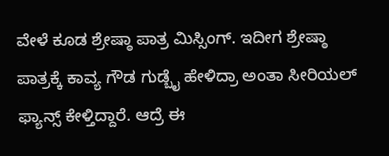ವೇಳೆ ಕೂಡ ಶ್ರೇಷ್ಠಾ ಪಾತ್ರ ಮಿಸ್ಸಿಂಗ್. ಇದೀಗ ಶ್ರೇಷ್ಠಾ ಪಾತ್ರಕ್ಕೆ ಕಾವ್ಯ ಗೌಡ ಗುಡ್ಬೈ ಹೇಳಿದ್ರಾ ಅಂತಾ ಸೀರಿಯಲ್ ಫ್ಯಾನ್ಸ್ ಕೇಳ್ತಿದ್ದಾರೆ. ಆದ್ರೆ ಈ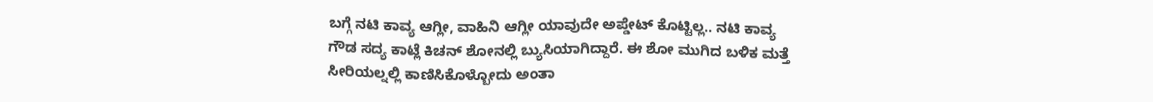ಬಗ್ಗೆ ನಟಿ ಕಾವ್ಯ ಆಗ್ಲೀ, ವಾಹಿನಿ ಆಗ್ಲೀ ಯಾವುದೇ ಅಪ್ಡೇಟ್ ಕೊಟ್ಟಿಲ್ಲ.. ನಟಿ ಕಾವ್ಯ ಗೌಡ ಸದ್ಯ ಕಾಟ್ಲೆ ಕಿಚನ್ ಶೋನಲ್ಲಿ ಬ್ಯುಸಿಯಾಗಿದ್ದಾರೆ. ಈ ಶೋ ಮುಗಿದ ಬಳಿಕ ಮತ್ತೆ ಸೀರಿಯಲ್ನಲ್ಲಿ ಕಾಣಿಸಿಕೊಳ್ಬೋದು ಅಂತಾ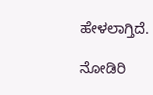ಹೇಳಲಾಗ್ತಿದೆ.

ನೋಡಿರಿ